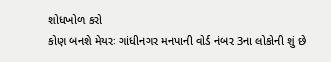શોધખોળ કરો
કોણ બનશે મેયરઃ ગાંધીનગર મનપાની વોર્ડ નંબર 3ના લોકોની શું છે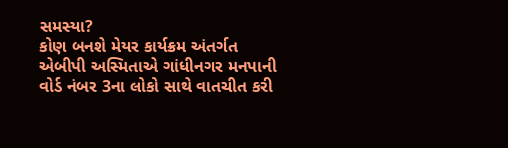સમસ્યા?
કોણ બનશે મેયર કાર્યક્રમ અંતર્ગત એબીપી અસ્મિતાએ ગાંધીનગર મનપાની વોર્ડ નંબર 3ના લોકો સાથે વાતચીત કરી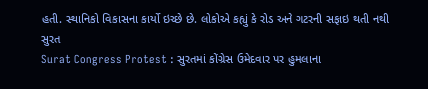હતી. સ્થાનિકો વિકાસના કાર્યો ઇચ્છે છે. લોકોએ કહ્યું કે રોડ અને ગટરની સફાઇ થતી નથી
સુરત
Surat Congress Protest : સુરતમાં કોંગ્રેસ ઉમેદવાર પર હુમલાના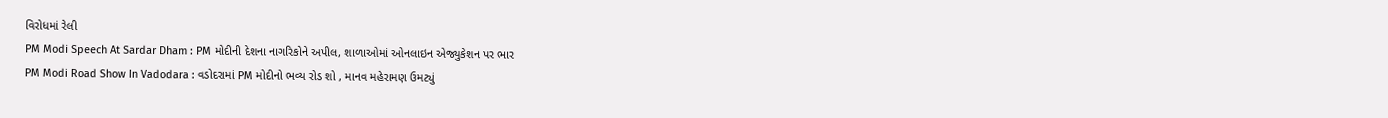વિરોધમાં રેલી
PM Modi Speech At Sardar Dham : PM મોદીની દેશના નાગરિકોને અપીલ, શાળાઓમાં ઓનલાઇન એજ્યુકેશન પર ભાર
PM Modi Road Show In Vadodara : વડોદરામાં PM મોદીનો ભવ્ય રોડ શો , માનવ મહેરામણ ઉમટ્યું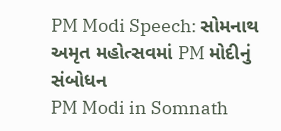PM Modi Speech: સોમનાથ અમૃત મહોત્સવમાં PM મોદીનું સંબોધન
PM Modi in Somnath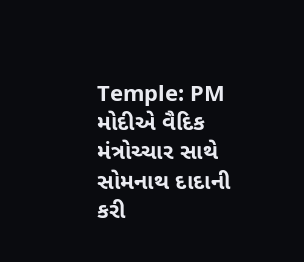Temple: PM મોદીએ વૈદિક મંત્રોચ્ચાર સાથે સોમનાથ દાદાની કરી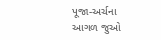પૂજા-અર્ચના
આગળ જુઓ